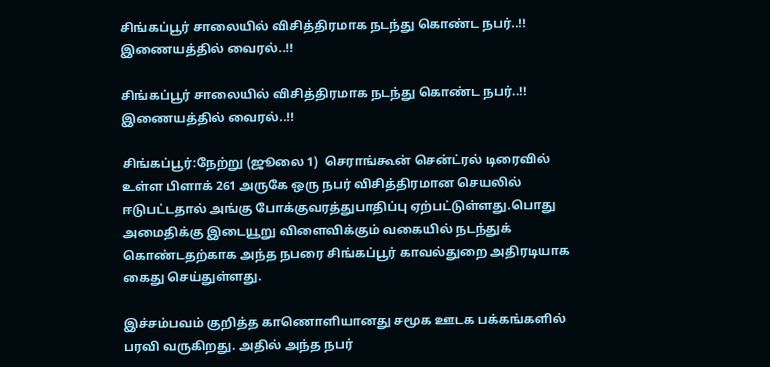சிங்கப்பூர் சாலையில் விசித்திரமாக நடந்து கொண்ட நபர்..!! இணையத்தில் வைரல்..!!

சிங்கப்பூர் சாலையில் விசித்திரமாக நடந்து கொண்ட நபர்..!! இணையத்தில் வைரல்..!!

சிங்கப்பூர்:நேற்று (ஜூலை 1)  செராங்கூன் சென்ட்ரல் டிரைவில் உள்ள பிளாக் 261 அருகே ஒரு நபர் விசித்திரமான செயலில் ஈடுபட்டதால் அங்கு போக்குவரத்துபாதிப்பு ஏற்பட்டுள்ளது.பொது அமைதிக்கு இடையூறு விளைவிக்கும் வகையில் நடந்துக் கொண்டதற்காக அந்த நபரை சிங்கப்பூர் காவல்துறை அதிரடியாக கைது செய்துள்ளது.

இச்சம்பவம் குறித்த காணொளியானது சமூக ஊடக பக்கங்களில் பரவி வருகிறது. அதில் அந்த நபர்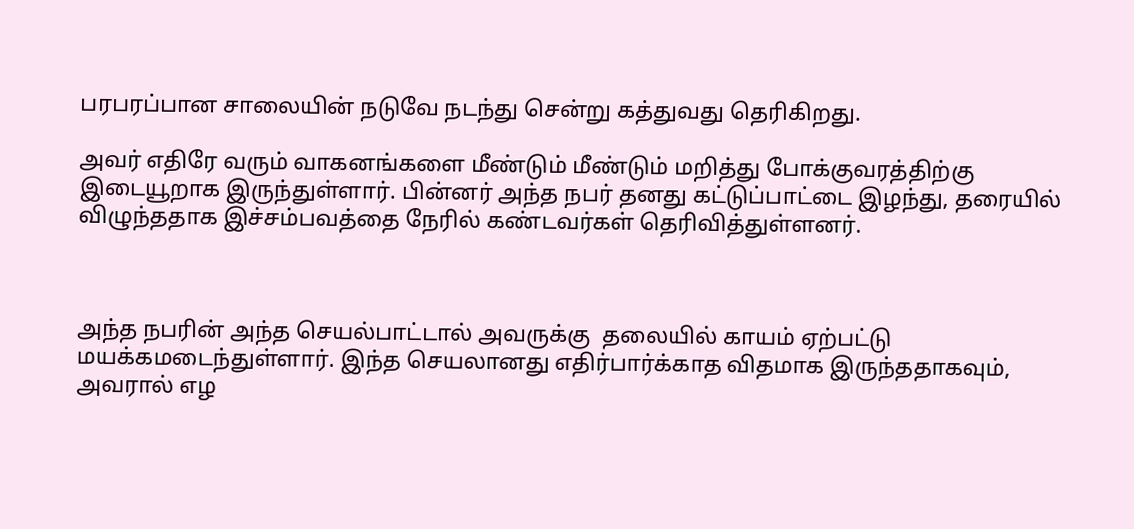பரபரப்பான சாலையின் நடுவே நடந்து சென்று கத்துவது தெரிகிறது.

அவர் எதிரே வரும் வாகனங்களை மீண்டும் மீண்டும் மறித்து போக்குவரத்திற்கு இடையூறாக இருந்துள்ளார். பின்னர் அந்த நபர் தனது கட்டுப்பாட்டை இழந்து, தரையில் விழுந்ததாக இச்சம்பவத்தை நேரில் கண்டவர்கள் தெரிவித்துள்ளனர்.



அந்த நபரின் அந்த செயல்பாட்டால் அவருக்கு  தலையில் காயம் ஏற்பட்டு மயக்கமடைந்துள்ளார். இந்த செயலானது எதிர்பார்க்காத விதமாக இருந்ததாகவும், அவரால் எழ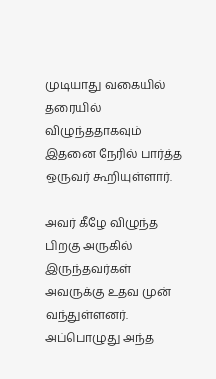முடியாது வகையில் தரையில் விழுந்ததாகவும் இதனை நேரில் பார்த்த ஒருவர் கூறியுள்ளார்.

அவர் கீழே விழுந்த பிறகு அருகில் இருந்தவர்கள் அவருக்கு உதவ முன் வந்துள்ளனர். அப்பொழுது அந்த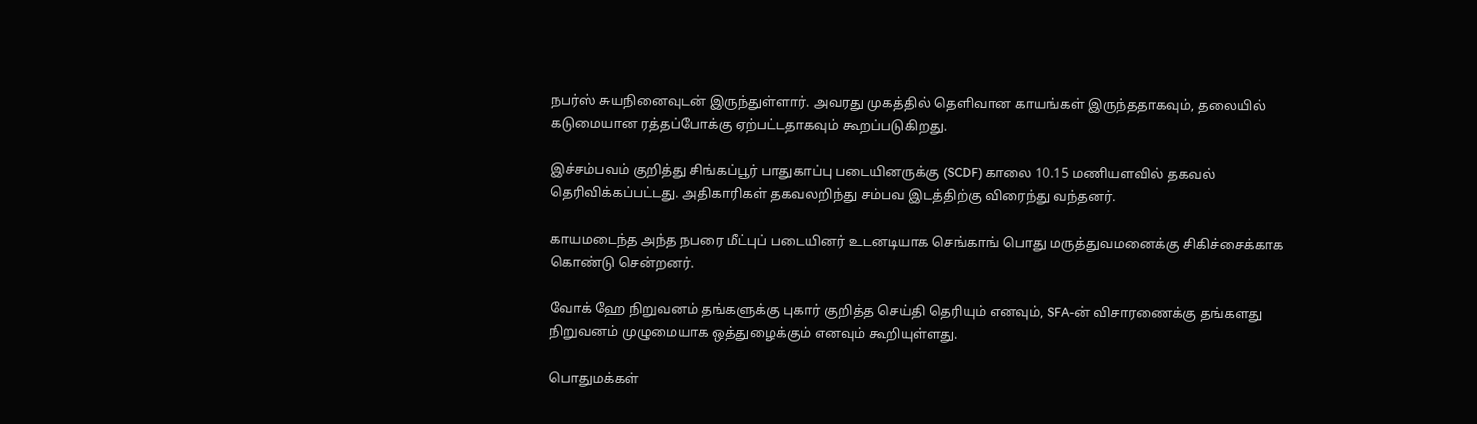நபர்ஸ் சுயநினைவுடன் இருந்துள்ளார். அவரது முகத்தில் தெளிவான காயங்கள் இருந்ததாகவும், தலையில் கடுமையான ரத்தப்போக்கு ஏற்பட்டதாகவும் கூறப்படுகிறது.

இச்சம்பவம் குறித்து சிங்கப்பூர் பாதுகாப்பு படையினருக்கு (SCDF) காலை 10.15 மணியளவில் தகவல் தெரிவிக்கப்பட்டது. அதிகாரிகள் தகவலறிந்து சம்பவ இடத்திற்கு விரைந்து வந்தனர்.

காயமடைந்த அந்த நபரை மீட்புப் படையினர் உடனடியாக செங்காங் பொது மருத்துவமனைக்கு சிகிச்சைக்காக கொண்டு சென்றனர்.

வோக் ஹே நிறுவனம் தங்களுக்கு புகார் குறித்த செய்தி தெரியும் எனவும், SFA-ன் விசாரணைக்கு தங்களது நிறுவனம் முழுமையாக ஒத்துழைக்கும் எனவும் கூறியுள்ளது.

பொதுமக்கள்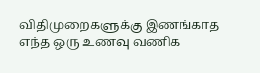விதிமுறைகளுக்கு இணங்காத எந்த ஒரு உணவு வணிக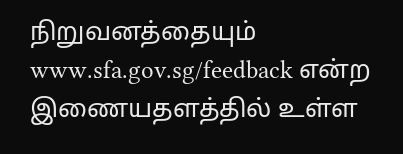நிறுவனத்தையும் www.sfa.gov.sg/feedback என்ற இணையதளத்தில் உள்ள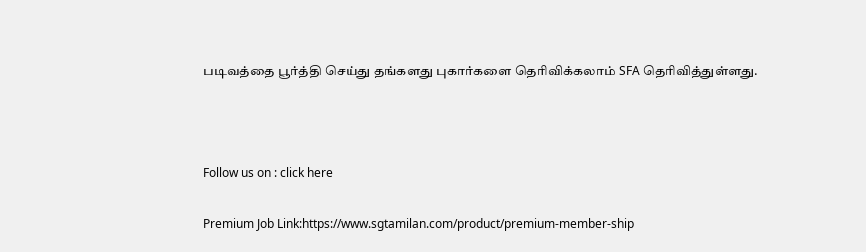படிவத்தை பூர்த்தி செய்து தங்களது புகார்களை தெரிவிக்கலாம் SFA தெரிவித்துள்ளது.



Follow us on : click here

Premium Job Link:https://www.sgtamilan.com/product/premium-member-ship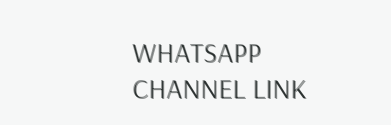WHATSAPP CHANNEL LINK